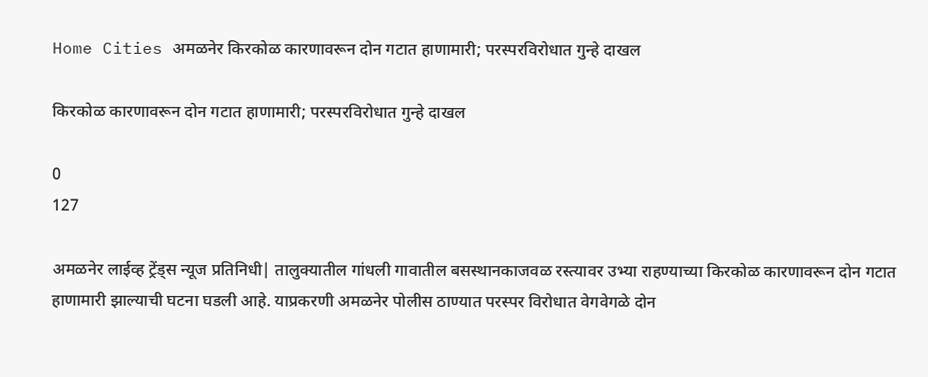Home Cities अमळनेर किरकोळ कारणावरून दोन गटात हाणामारी; परस्परविरोधात गुन्हे दाखल

किरकोळ कारणावरून दोन गटात हाणामारी; परस्परविरोधात गुन्हे दाखल

0
127

अमळनेर लाईव्ह ट्रेंड्स न्यूज प्रतिनिधी| तालुक्यातील गांधली गावातील बसस्थानकाजवळ रस्त्यावर उभ्या राहण्याच्या किरकोळ कारणावरून दोन गटात हाणामारी झाल्याची घटना घडली आहे. याप्रकरणी अमळनेर पोलीस ठाण्यात परस्पर विरोधात वेगवेगळे दोन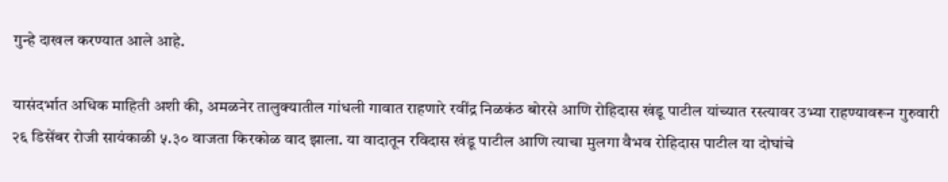गुन्हे दाखल करण्यात आले आहे.

यासंदर्भात अधिक माहिती अशी की, अमळनेर तालुक्यातील गांधली गावात राहणारे रवींद्र निळकंठ बोरसे आणि रोहिदास खंडू पाटील यांच्यात रस्त्यावर उभ्या राहण्यावरून गुरुवारी २६ डिसेंबर रोजी सायंकाळी ५.३० वाजता किरकोळ वाद झाला. या वादातून रविदास खंडू पाटील आणि त्याचा मुलगा वैभव रोहिदास पाटील या दोघांचे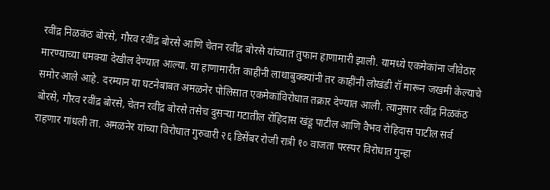रवींद्र निळकंठ बोरसे, गौरव रवींद्र बोरसे आणि चेतन रवींद्र बोरसे यांच्यात तुफान हाणामारी झाली. यामध्ये एकमेकांना जीवेठार मारण्याच्या धमक्या देखील देण्यात आल्या. या हाणामारीत काहींनी लाथाबुक्क्यांनी तर काहींनी लोखंडी रॉ मारून जखमी केल्याचे समोर आले आहे. दरम्यान या घटनेबाबत अमळनेर पोलिसात एकमेकांविरोधात तक्रार देण्यात आली. त्यानुसार रवींद्र निळकंठ बोरसे, गौरव रवींद्र बोरसे, चेतन रवींद्र बोरसे तसेच दुसऱ्या गटातील रोहिदास खंडू पाटील आणि वैभव रोहिदास पाटील सर्व राहणार गांधली ता. अमळनेर यांच्या विरोधात गुरुवारी २६ डिसेंबर रोजी रात्री १० वाजता परस्पर विरोधात गुन्हा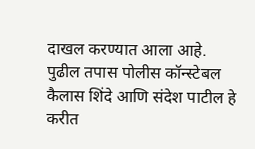दाखल करण्यात आला आहे. पुढील तपास पोलीस कॉन्स्टेबल कैलास शिंदे आणि संदेश पाटील हे करीत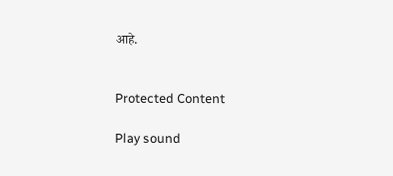आहे.


Protected Content

Play sound